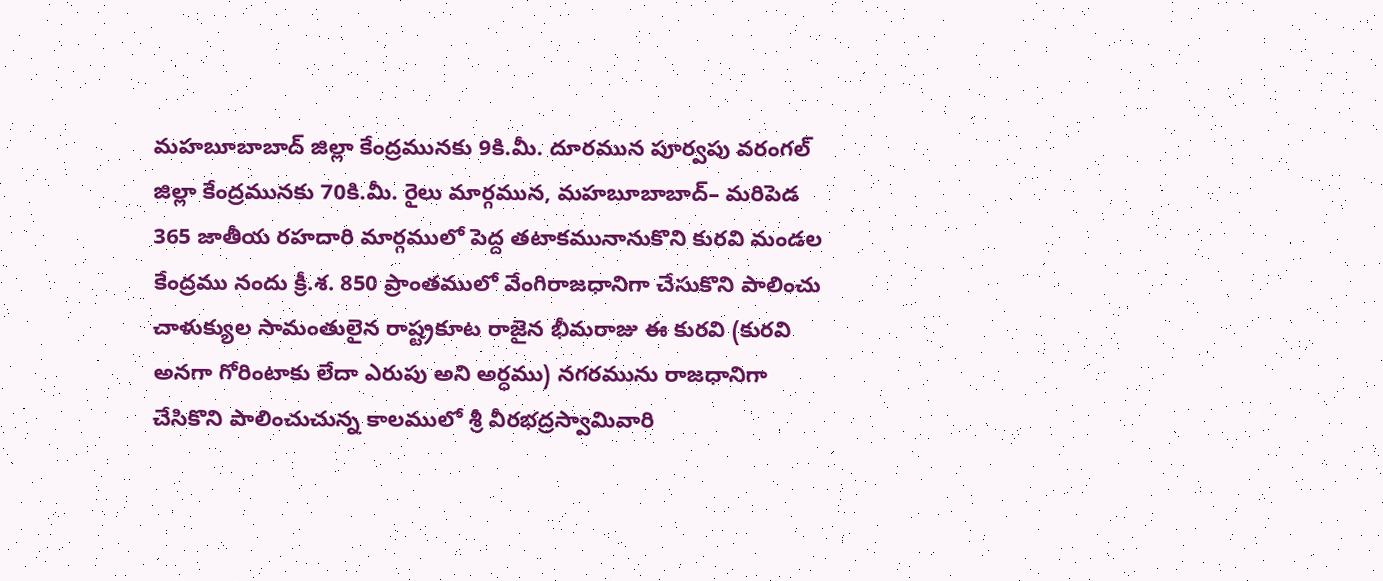మహబూబాబాద్ జిల్లా కేంద్రమునకు 9కి.మీ. దూరమున పూర్వపు వరంగల్ జిల్లా కేంద్రమునకు 70కి.మీ. రైలు మార్గమున, మహబూబాబాద్– మరిపెడ 365 జాతీయ రహదారి మార్గములో పెద్ద తటాకమునానుకొని కురవి మండల కేంద్రము నందు క్రీ.శ. 850 ప్రాంతములో వేంగిరాజధానిగా చేసుకొని పాలించు చాళుక్యుల సామంతులైన రాష్ట్రకూట రాజైన భీమరాజు ఈ కురవి (కురవి అనగా గోరింటాకు లేదా ఎరుపు అని అర్ధము) నగరమును రాజధానిగా చేసికొని పాలించుచున్న కాలములో శ్రీ వీరభద్రస్వామివారి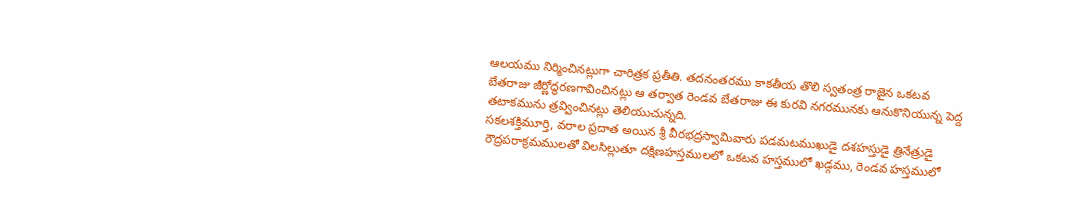ఆలయము నిర్మించినట్లుగా చారిత్రక ప్రతీతి. తదనంతరము కాకతీయ తొలి స్వతంత్ర రాజైన ఒకటవ బేతరాజు జీర్ణోద్ధరణగావించినట్లు ఆ తర్వాత రెండవ బేతరాజు ఈ కురవి నగరమునకు ఆనుకొనియున్న పెద్ద తటాకమును త్రవ్వించినట్లు తెలియుచున్నది.
సకలశక్తిమూర్తి, వరాల ప్రదాత అయిన శ్రీ వీరభద్రస్వామివారు పడమటముఖుడై దశహస్తుడై త్రినేత్రుడై రౌద్రపరాక్రమములతో విలసిల్లుతూ దక్షిణహస్తములలో ఒకటవ హస్తములో ఖడ్గము, రెండవ హస్తములో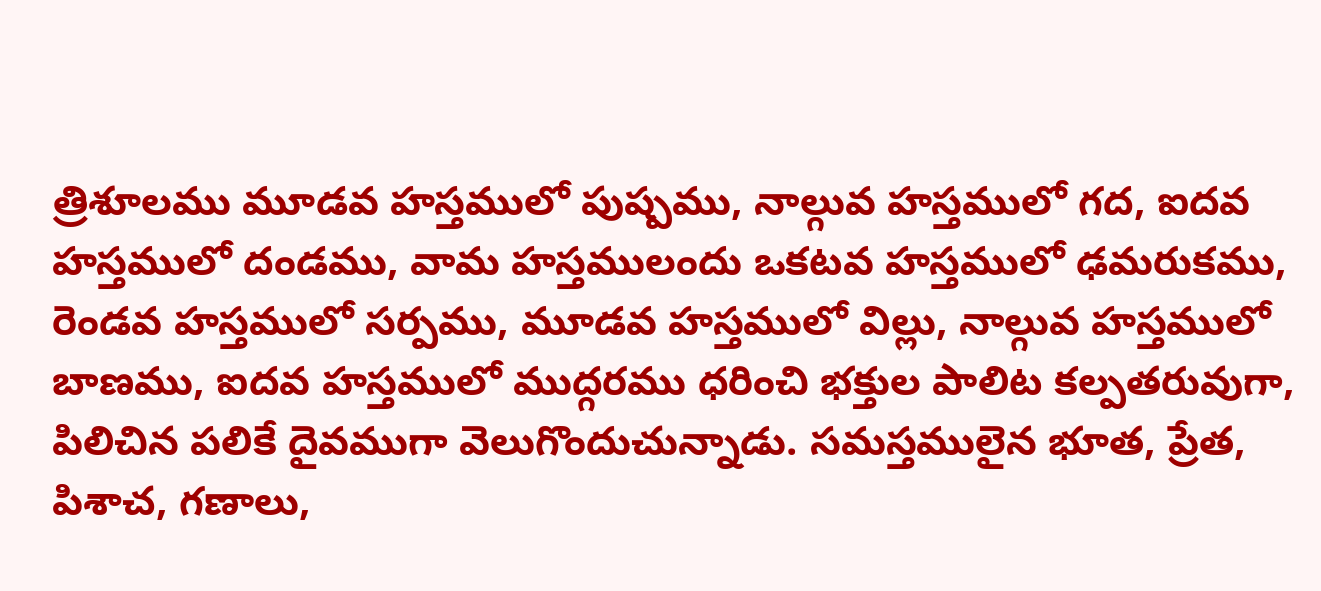త్రిశూలము మూడవ హస్తములో పుష్పము, నాల్గువ హస్తములో గద, ఐదవ హస్తములో దండము, వామ హస్తములందు ఒకటవ హస్తములో ఢమరుకము, రెండవ హస్తములో సర్పము, మూడవ హస్తములో విల్లు, నాల్గువ హస్తములో బాణము, ఐదవ హస్తములో ముద్గరము ధరించి భక్తుల పాలిట కల్పతరువుగా, పిలిచిన పలికే దైవముగా వెలుగొందుచున్నాడు. సమస్తములైన భూత, ప్రేత, పిశాచ, గణాలు,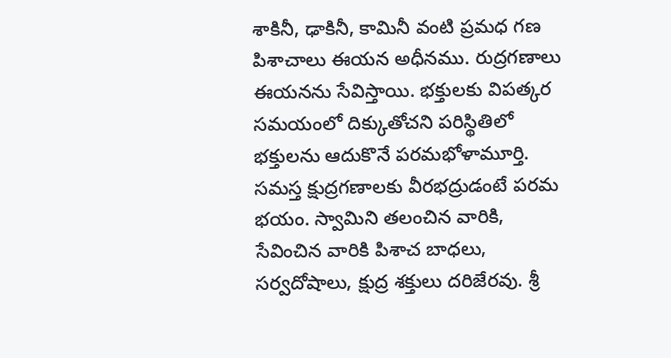శాకినీ, ఢాకినీ, కామినీ వంటి ప్రమధ గణ పిశాచాలు ఈయన అధీనము. రుద్రగణాలు ఈయనను సేవిస్తాయి. భక్తులకు విపత్కర సమయంలో దిక్కుతోచని పరిస్థితిలో భక్తులను ఆదుకొనే పరమభోళామూర్తి. సమస్త క్షుద్రగణాలకు వీరభద్రుడంటే పరమ భయం. స్వామిని తలంచిన వారికి, సేవించిన వారికి పిశాచ బాధలు, సర్వదోషాలు, క్షుద్ర శక్తులు దరిజేరవు. శ్రీ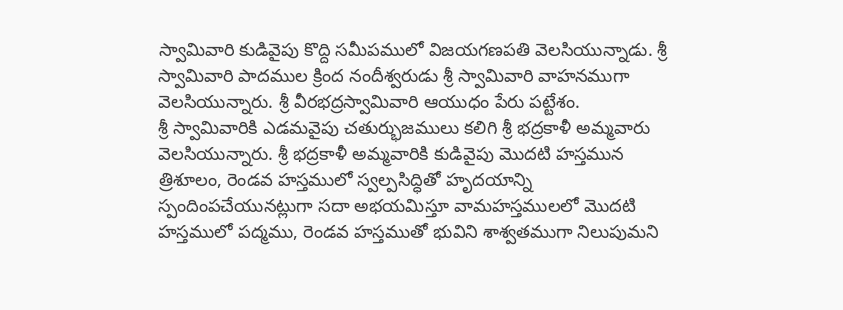స్వామివారి కుడివైపు కొద్ది సమీపములో విజయగణపతి వెలసియున్నాడు. శ్రీ స్వామివారి పాదముల క్రింద నందీశ్వరుడు శ్రీ స్వామివారి వాహనముగా వెలసియున్నారు. శ్రీ వీరభద్రస్వామివారి ఆయుధం పేరు పట్టేశం.
శ్రీ స్వామివారికి ఎడమవైపు చతుర్భుజములు కలిగి శ్రీ భద్రకాళీ అమ్మవారు వెలసియున్నారు. శ్రీ భద్రకాళీ అమ్మవారికి కుడివైపు మొదటి హస్తమున త్రిశూలం, రెండవ హస్తములో స్వల్పసిద్ధితో హృదయాన్ని స్పందింపచేయునట్లుగా సదా అభయమిస్తూ వామహస్తములలో మొదటి హస్తములో పద్మము, రెండవ హస్తముతో భువిని శాశ్వతముగా నిలుపుమని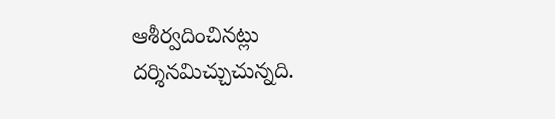ఆశీర్వదించినట్లు దర్శినమిచ్చుచున్నది.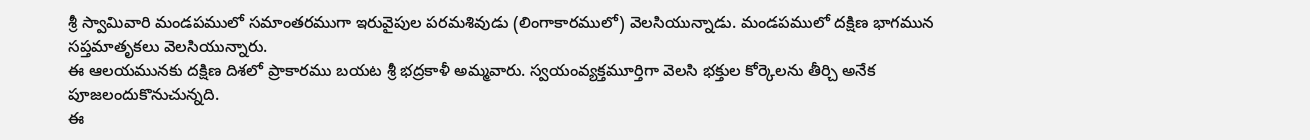శ్రీ స్వామివారి మండపములో సమాంతరముగా ఇరువైపుల పరమశివుడు (లింగాకారములో) వెలసియున్నాడు. మండపములో దక్షిణ భాగమున సప్తమాతృకలు వెలసియున్నారు.
ఈ ఆలయమునకు దక్షిణ దిశలో ప్రాకారము బయట శ్రీ భద్రకాళీ అమ్మవారు. స్వయంవ్యక్తమూర్తిగా వెలసి భక్తుల కోర్కెలను తీర్చి అనేక పూజలందుకొనుచున్నది.
ఈ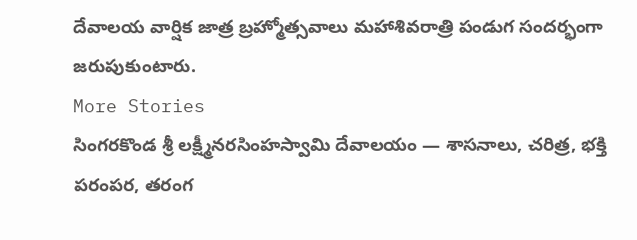దేవాలయ వార్షిక జాత్ర బ్రహ్మోత్సవాలు మహాశివరాత్రి పండుగ సందర్భంగా జరుపుకుంటారు.
More Stories
సింగరకొండ శ్రీ లక్ష్మీనరసింహస్వామి దేవాలయం — శాసనాలు, చరిత్ర, భక్తి పరంపర, తరంగ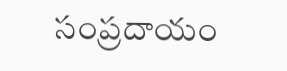సంప్రదాయం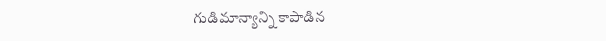గుడిమాన్యాన్ని కాపాడిన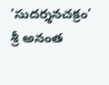‘సుదర్శనచక్రం’
శ్రీ అనంత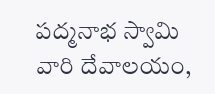పద్మనాభ స్వామి వారి దేవాలయం,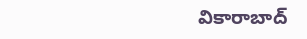వికారాబాద్